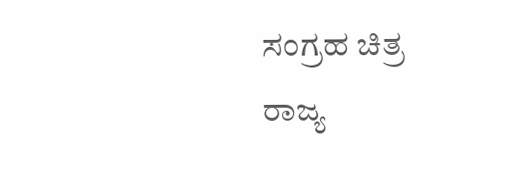ಸಂಗ್ರಹ ಚಿತ್ರ
ರಾಜ್ಯ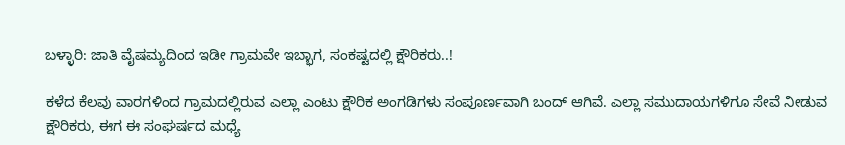ಬಳ್ಳಾರಿ: ಜಾತಿ ವೈಷಮ್ಯದಿಂದ ಇಡೀ ಗ್ರಾಮವೇ ಇಬ್ಭಾಗ, ಸಂಕಷ್ಟದಲ್ಲಿ ಕ್ಷೌರಿಕರು..!

ಕಳೆದ ಕೆಲವು ವಾರಗಳಿಂದ ಗ್ರಾಮದಲ್ಲಿರುವ ಎಲ್ಲಾ ಎಂಟು ಕ್ಷೌರಿಕ ಅಂಗಡಿಗಳು ಸಂಪೂರ್ಣವಾಗಿ ಬಂದ್ ಆಗಿವೆ. ಎಲ್ಲಾ ಸಮುದಾಯಗಳಿಗೂ ಸೇವೆ ನೀಡುವ ಕ್ಷೌರಿಕರು, ಈಗ ಈ ಸಂಘರ್ಷದ ಮಧ್ಯೆ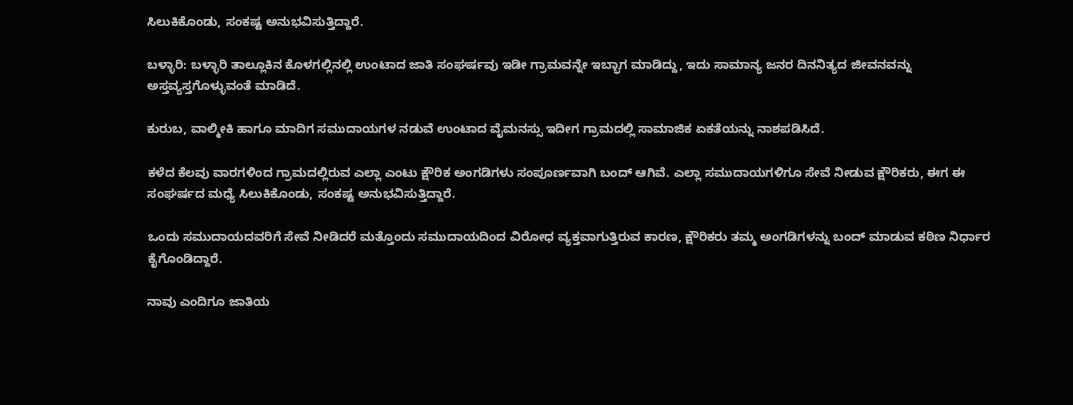ಸಿಲುಕಿಕೊಂಡು, ಸಂಕಷ್ಟ ಅನುಭವಿಸುತ್ತಿದ್ದಾರೆ.

ಬಳ್ಳಾರಿ: ಬಳ್ಳಾರಿ ತಾಲ್ಲೂಕಿನ ಕೊಳಗಲ್ಲಿನಲ್ಲಿ ಉಂಟಾದ ಜಾತಿ ಸಂಘರ್ಷವು ಇಡೀ ಗ್ರಾಮವನ್ನೇ ಇಬ್ಭಾಗ ಮಾಡಿದ್ದು, ಇದು ಸಾಮಾನ್ಯ ಜನರ ದಿನನಿತ್ಯದ ಜೀವನವನ್ನು ಅಸ್ತವ್ಯಸ್ತಗೊಳ್ಳುವಂತೆ ಮಾಡಿದೆ.

ಕುರುಬ, ವಾಲ್ಮೀಕಿ ಹಾಗೂ ಮಾದಿಗ ಸಮುದಾಯಗಳ ನಡುವೆ ಉಂಟಾದ ವೈಮನಸ್ಸು ಇದೀಗ ಗ್ರಾಮದಲ್ಲಿ ಸಾಮಾಜಿಕ ಏಕತೆಯನ್ನು ನಾಶಪಡಿಸಿದೆ.

ಕಳೆದ ಕೆಲವು ವಾರಗಳಿಂದ ಗ್ರಾಮದಲ್ಲಿರುವ ಎಲ್ಲಾ ಎಂಟು ಕ್ಷೌರಿಕ ಅಂಗಡಿಗಳು ಸಂಪೂರ್ಣವಾಗಿ ಬಂದ್ ಆಗಿವೆ. ಎಲ್ಲಾ ಸಮುದಾಯಗಳಿಗೂ ಸೇವೆ ನೀಡುವ ಕ್ಷೌರಿಕರು, ಈಗ ಈ ಸಂಘರ್ಷದ ಮಧ್ಯೆ ಸಿಲುಕಿಕೊಂಡು, ಸಂಕಷ್ಟ ಅನುಭವಿಸುತ್ತಿದ್ದಾರೆ.

ಒಂದು ಸಮುದಾಯದವರಿಗೆ ಸೇವೆ ನೀಡಿದರೆ ಮತ್ತೊಂದು ಸಮುದಾಯದಿಂದ ವಿರೋಧ ವ್ಯಕ್ತವಾಗುತ್ತಿರುವ ಕಾರಣ, ಕ್ಷೌರಿಕರು ತಮ್ಮ ಅಂಗಡಿಗಳನ್ನು ಬಂದ್ ಮಾಡುವ ಕಠಿಣ ನಿರ್ಧಾರ ಕೈಗೊಂಡಿದ್ದಾರೆ.

ನಾವು ಎಂದಿಗೂ ಜಾತಿಯ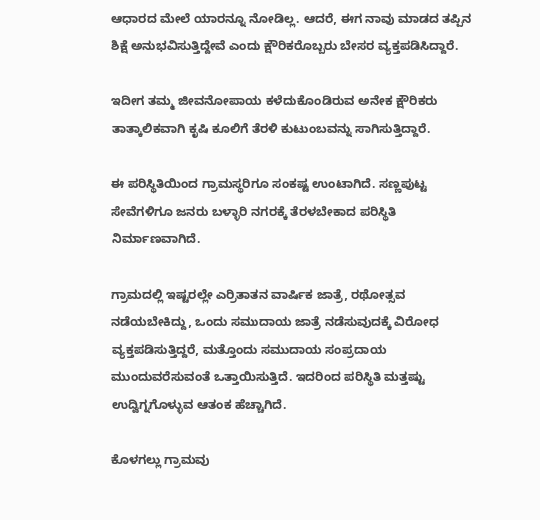ಆಧಾರದ ಮೇಲೆ ಯಾರನ್ನೂ ನೋಡಿಲ್ಲ. ಆದರೆ, ಈಗ ನಾವು ಮಾಡದ ತಪ್ಪಿನ ಶಿಕ್ಷೆ ಅನುಭವಿಸುತ್ತಿದ್ದೇವೆ ಎಂದು ಕ್ಷೌರಿಕರೊಬ್ಬರು ಬೇಸರ ವ್ಯಕ್ತಪಡಿಸಿದ್ದಾರೆ.

ಇದೀಗ ತಮ್ಮ ಜೀವನೋಪಾಯ ಕಳೆದುಕೊಂಡಿರುವ ಅನೇಕ ಕ್ಷೌರಿಕರು ತಾತ್ಕಾಲಿಕವಾಗಿ ಕೃಷಿ ಕೂಲಿಗೆ ತೆರಳಿ ಕುಟುಂಬವನ್ನು ಸಾಗಿಸುತ್ತಿದ್ದಾರೆ.

ಈ ಪರಿಸ್ಥಿತಿಯಿಂದ ಗ್ರಾಮಸ್ಥರಿಗೂ ಸಂಕಷ್ಟ ಉಂಟಾಗಿದೆ. ಸಣ್ಣಪುಟ್ಟ ಸೇವೆಗಳಿಗೂ ಜನರು ಬಳ್ಳಾರಿ ನಗರಕ್ಕೆ ತೆರಳಬೇಕಾದ ಪರಿಸ್ಥಿತಿ ನಿರ್ಮಾಣವಾಗಿದೆ.

ಗ್ರಾಮದಲ್ಲಿ ಇಷ್ಟರಲ್ಲೇ ಎರ್ರಿತಾತನ ವಾರ್ಷಿಕ ಜಾತ್ರೆ, ರಥೋತ್ಸವ ನಡೆಯಬೇಕಿದ್ದು, ಒಂದು ಸಮುದಾಯ ಜಾತ್ರೆ ನಡೆಸುವುದಕ್ಕೆ ವಿರೋಧ ವ್ಯಕ್ತಪಡಿಸುತ್ತಿದ್ದರೆ, ಮತ್ತೊಂದು ಸಮುದಾಯ ಸಂಪ್ರದಾಯ ಮುಂದುವರೆಸುವಂತೆ ಒತ್ತಾಯಿಸುತ್ತಿದೆ. ಇದರಿಂದ ಪರಿಸ್ಥಿತಿ ಮತ್ತಷ್ಟು ಉದ್ವಿಗ್ನಗೊಳ್ಳುವ ಆತಂಕ ಹೆಚ್ಚಾಗಿದೆ.

ಕೊಳಗಲ್ಲು ಗ್ರಾಮವು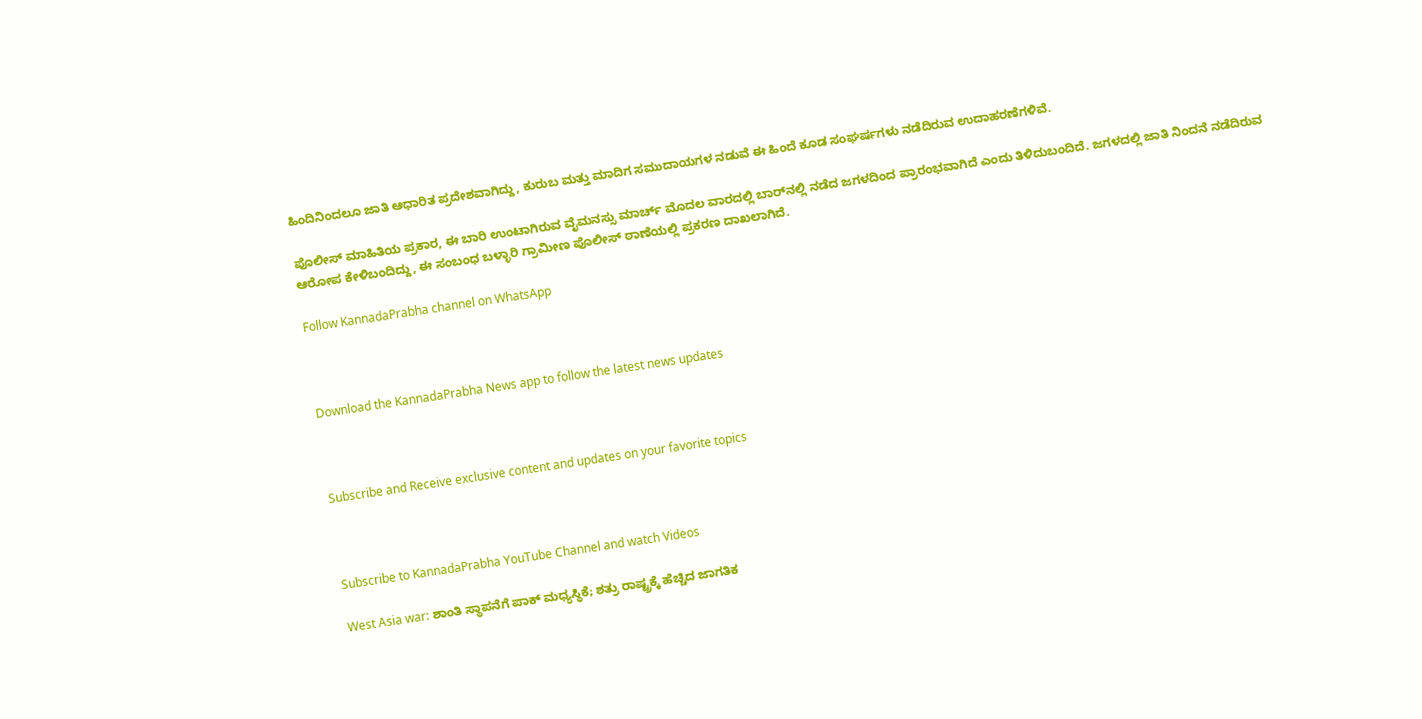ಹಿಂದಿನಿಂದಲೂ ಜಾತಿ ಆಧಾರಿತ ಪ್ರದೇಶವಾಗಿದ್ದು, ಕುರುಬ ಮತ್ತು ಮಾದಿಗ ಸಮುದಾಯಗಳ ನಡುವೆ ಈ ಹಿಂದೆ ಕೂಡ ಸಂಘರ್ಷಗಳು ನಡೆದಿರುವ ಉದಾಹರಣೆಗಳಿವೆ.

ಪೊಲೀಸ್ ಮಾಹಿತಿಯ ಪ್ರಕಾರ, ಈ ಬಾರಿ ಉಂಟಾಗಿರುವ ವೈಮನಸ್ಸು ಮಾರ್ಚ್ ಮೊದಲ ವಾರದಲ್ಲಿ ಬಾರ್‌ನಲ್ಲಿ ನಡೆದ ಜಗಳದಿಂದ ಪ್ರಾರಂಭವಾಗಿದೆ ಎಂದು ತಿಳಿದುಬಂದಿದೆ. ಜಗಳದಲ್ಲಿ ಜಾತಿ ನಿಂದನೆ ನಡೆದಿರುವ ಆರೋಪ ಕೇಳಿಬಂದಿದ್ದು, ಈ ಸಂಬಂಧ ಬಳ್ಳಾರಿ ಗ್ರಾಮೀಣ ಪೊಲೀಸ್ ಠಾಣೆಯಲ್ಲಿ ಪ್ರಕರಣ ದಾಖಲಾಗಿದೆ.

Follow KannadaPrabha channel on WhatsApp



Download the KannadaPrabha News app to follow the latest news updates



Subscribe and Receive exclusive content and updates on your favorite topics



Subscribe to KannadaPrabha YouTube Channel and watch Videos

West Asia war: ಶಾಂತಿ ಸ್ಥಾಪನೆಗೆ ಪಾಕ್ ಮಧ್ಯಸ್ಥಿಕೆ; ಶತ್ರು ರಾಷ್ಟ್ರಕ್ಕೆ ಹೆಚ್ಚಿದ ಜಾಗತಿಕ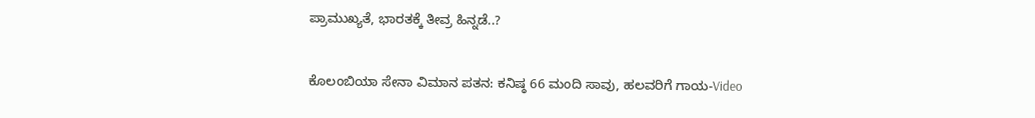ಪ್ರಾಮುಖ್ಯತೆ, ಭಾರತಕ್ಕೆ ತೀವ್ರ ಹಿನ್ನಡೆ..?

ಕೊಲಂಬಿಯಾ ಸೇನಾ ವಿಮಾನ ಪತನ: ಕನಿಷ್ಠ 66 ಮಂದಿ ಸಾವು, ಹಲವರಿಗೆ ಗಾಯ-Video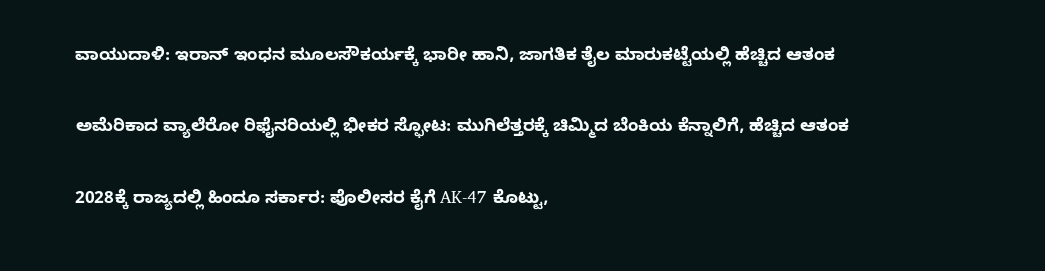ವಾಯುದಾಳಿ: ಇರಾನ್ ಇಂಧನ ಮೂಲಸೌಕರ್ಯಕ್ಕೆ ಭಾರೀ ಹಾನಿ, ಜಾಗತಿಕ ತೈಲ ಮಾರುಕಟ್ಟೆಯಲ್ಲಿ ಹೆಚ್ಚಿದ ಆತಂಕ

ಅಮೆರಿಕಾದ ವ್ಯಾಲೆರೋ ರಿಫೈನರಿಯಲ್ಲಿ ಭೀಕರ ಸ್ಫೋಟ: ಮುಗಿಲೆತ್ತರಕ್ಕೆ ಚಿಮ್ಮಿದ ಬೆಂಕಿಯ ಕೆನ್ನಾಲಿಗೆ, ಹೆಚ್ಚಿದ ಆತಂಕ

2028ಕ್ಕೆ ರಾಜ್ಯದಲ್ಲಿ ಹಿಂದೂ ಸರ್ಕಾರ: ಪೊಲೀಸರ ಕೈಗೆ AK-47 ಕೊಟ್ಟು,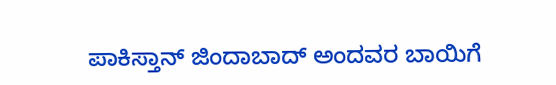ಪಾಕಿಸ್ತಾನ್ ಜಿಂದಾಬಾದ್ ಅಂದವರ ಬಾಯಿಗೆ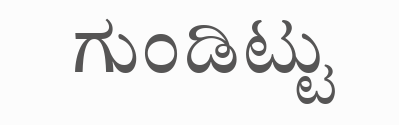ಗುಂಡಿಟ್ಟು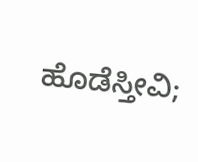ಹೊಡೆಸ್ತೀವಿ;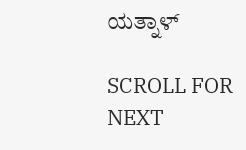ಯತ್ನಾಳ್

SCROLL FOR NEXT